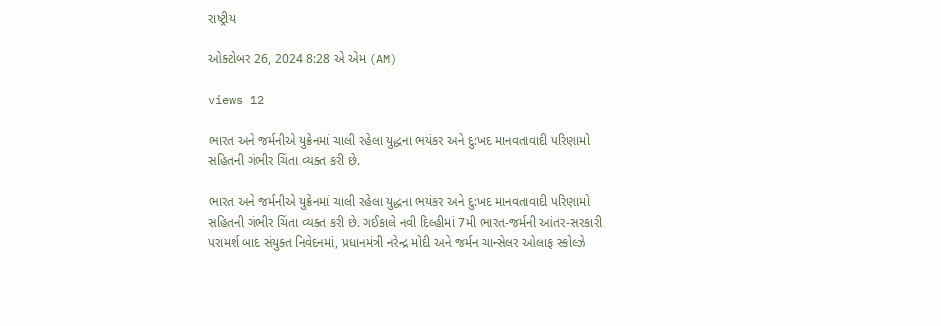રાષ્ટ્રીય

ઓક્ટોબર 26, 2024 8:28 એ એમ (AM)

views 12

ભારત અને જર્મનીએ યુક્રેનમાં ચાલી રહેલા યુદ્ધના ભયંકર અને દુ:ખદ માનવતાવાદી પરિણામો સહિતની ગંભીર ચિંતા વ્યક્ત કરી છે.

ભારત અને જર્મનીએ યુક્રેનમાં ચાલી રહેલા યુદ્ધના ભયંકર અને દુ:ખદ માનવતાવાદી પરિણામો સહિતની ગંભીર ચિંતા વ્યક્ત કરી છે. ગઈકાલે નવી દિલ્હીમાં 7મી ભારત-જર્મની આંતર-સરકારી પરામર્શ બાદ સંયુક્ત નિવેદનમાં, પ્રધાનમંત્રી નરેન્દ્ર મોદી અને જર્મન ચાન્સેલર ઓલાફ સ્કોલ્ઝે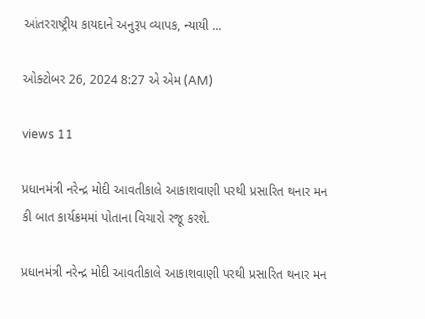આંતરરાષ્ટ્રીય કાયદાને અનુરૂપ વ્યાપક, ન્યાયી ...

ઓક્ટોબર 26, 2024 8:27 એ એમ (AM)

views 11

પ્રધાનમંત્રી નરેન્દ્ર મોદી આવતીકાલે આકાશવાણી પરથી પ્રસારિત થનાર મન કી બાત કાર્યક્રમમાં પોતાના વિચારો રજૂ કરશે.

પ્રધાનમંત્રી નરેન્દ્ર મોદી આવતીકાલે આકાશવાણી પરથી પ્રસારિત થનાર મન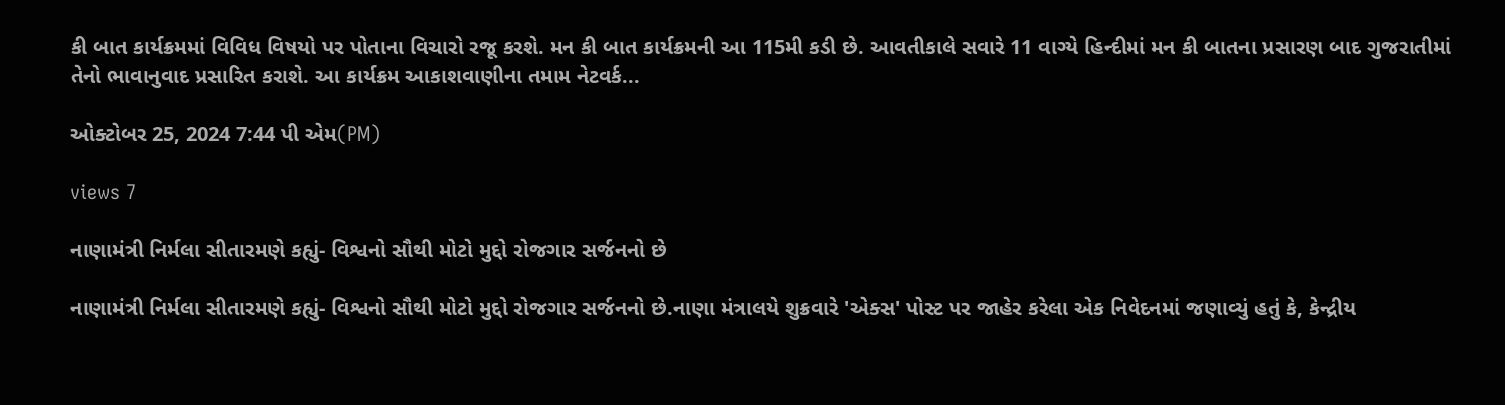કી બાત કાર્યક્રમમાં વિવિધ વિષયો પર પોતાના વિચારો રજૂ કરશે. મન કી બાત કાર્યક્રમની આ 115મી કડી છે. આવતીકાલે સવારે 11 વાગ્યે હિન્દીમાં મન કી બાતના પ્રસારણ બાદ ગુજરાતીમાં તેનો ભાવાનુવાદ પ્રસારિત કરાશે. આ કાર્યક્રમ આકાશવાણીના તમામ નેટવર્ક...

ઓક્ટોબર 25, 2024 7:44 પી એમ(PM)

views 7

નાણામંત્રી નિર્મલા સીતારમણે કહ્યું- વિશ્વનો સૌથી મોટો મુદ્દો રોજગાર સર્જનનો છે

નાણામંત્રી નિર્મલા સીતારમણે કહ્યું- વિશ્વનો સૌથી મોટો મુદ્દો રોજગાર સર્જનનો છે.નાણા મંત્રાલયે શુક્રવારે 'એક્સ' પોસ્ટ પર જાહેર કરેલા એક નિવેદનમાં જણાવ્યું હતું કે, કેન્દ્રીય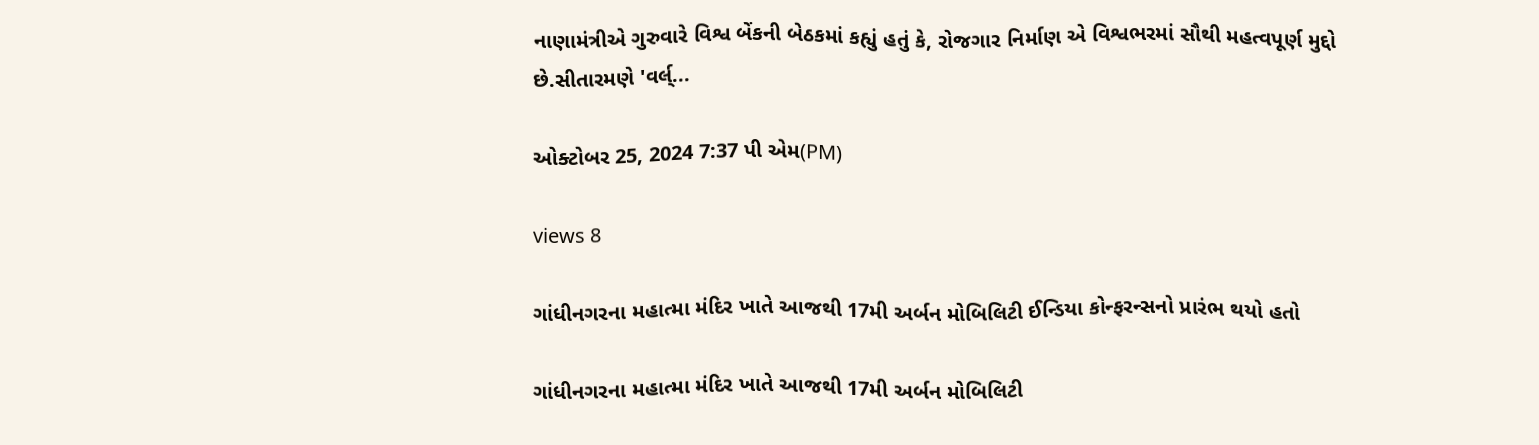નાણામંત્રીએ ગુરુવારે વિશ્વ બેંકની બેઠકમાં કહ્યું હતું કે, રોજગાર નિર્માણ એ વિશ્વભરમાં સૌથી મહત્વપૂર્ણ મુદ્દો છે.સીતારમણે 'વર્લ્...

ઓક્ટોબર 25, 2024 7:37 પી એમ(PM)

views 8

ગાંધીનગરના મહાત્મા મંદિર ખાતે આજથી 17મી અર્બન મોબિલિટી ઈન્ડિયા કોન્ફરન્સનો પ્રારંભ થયો હતો

ગાંધીનગરના મહાત્મા મંદિર ખાતે આજથી 17મી અર્બન મોબિલિટી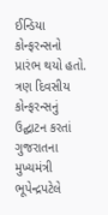ઈન્ડિયા કોન્ફરન્સનો પ્રારંભ થયો હતો. ત્રણ દિવસીય કોન્ફરન્સનું ઉદ્ઘાટન કરતાં ગુજરાતના મુખ્યમંત્રી ભૂપેન્દ્રપટેલે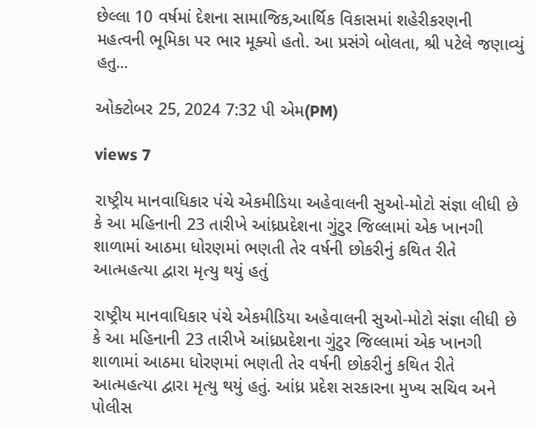છેલ્લા 10 વર્ષમાં દેશના સામાજિક,આર્થિક વિકાસમાં શહેરીકરણની મહત્વની ભૂમિકા પર ભાર મૂક્યો હતો. આ પ્રસંગે બોલતા, શ્રી પટેલે જણાવ્યું હતુ...

ઓક્ટોબર 25, 2024 7:32 પી એમ(PM)

views 7

રાષ્ટ્રીય માનવાધિકાર પંચે એકમીડિયા અહેવાલની સુઓ-મોટો સંજ્ઞા લીધી છે કે આ મહિનાની 23 તારીખે આંધ્રપ્રદેશના ગુંટુર જિલ્લામાં એક ખાનગી શાળામાં આઠમા ધોરણમાં ભણતી તેર વર્ષની છોકરીનું કથિત રીતે આત્મહત્યા દ્વારા મૃત્યુ થયું હતું

રાષ્ટ્રીય માનવાધિકાર પંચે એકમીડિયા અહેવાલની સુઓ-મોટો સંજ્ઞા લીધી છે કે આ મહિનાની 23 તારીખે આંધ્રપ્રદેશના ગુંટુર જિલ્લામાં એક ખાનગી શાળામાં આઠમા ધોરણમાં ભણતી તેર વર્ષની છોકરીનું કથિત રીતે આત્મહત્યા દ્વારા મૃત્યુ થયું હતું. આંધ્ર પ્રદેશ સરકારના મુખ્ય સચિવ અને પોલીસ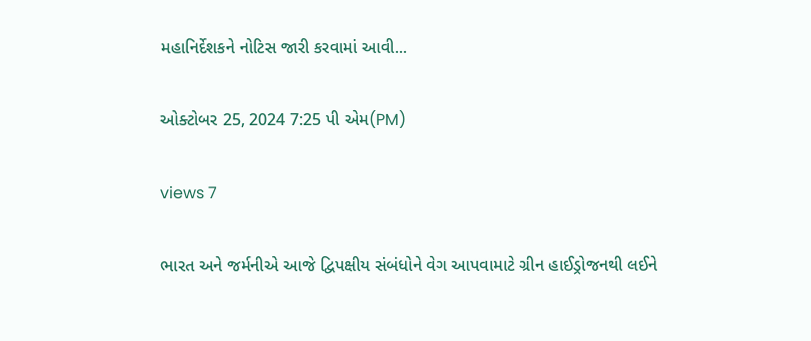મહાનિર્દેશકને નોટિસ જારી કરવામાં આવી...

ઓક્ટોબર 25, 2024 7:25 પી એમ(PM)

views 7

ભારત અને જર્મનીએ આજે દ્વિપક્ષીય સંબંધોને વેગ આપવામાટે ગ્રીન હાઈડ્રોજનથી લઈને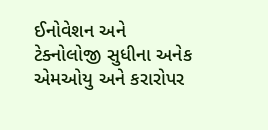ઈનોવેશન અને ટેક્નોલોજી સુધીના અનેક એમઓયુ અને કરારોપર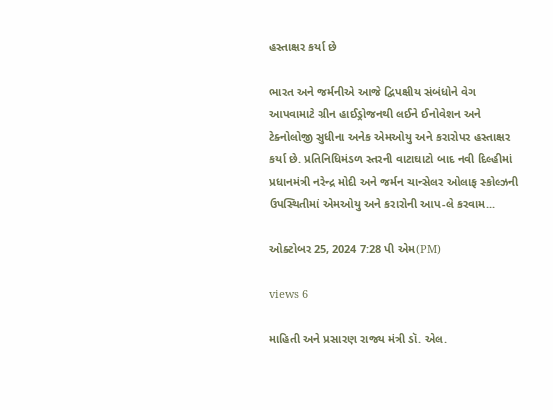હસ્તાક્ષર કર્યા છે

ભારત અને જર્મનીએ આજે દ્વિપક્ષીય સંબંધોને વેગ આપવામાટે ગ્રીન હાઈડ્રોજનથી લઈને ઈનોવેશન અને ટેક્નોલોજી સુધીના અનેક એમઓયુ અને કરારોપર હસ્તાક્ષર કર્યા છે. પ્રતિનિધિમંડળ સ્તરની વાટાઘાટો બાદ નવી દિલ્હીમાં પ્રધાનમંત્રી નરેન્દ્ર મોદી અને જર્મન ચાન્સેલર ઓલાફ સ્કોલ્ઝની ઉપસ્થિતીમાં એમઓયુ અને કરારોની આપ-લે કરવામ...

ઓક્ટોબર 25, 2024 7:28 પી એમ(PM)

views 6

માહિતી અને પ્રસારણ રાજ્ય મંત્રી ડૉ. એલ.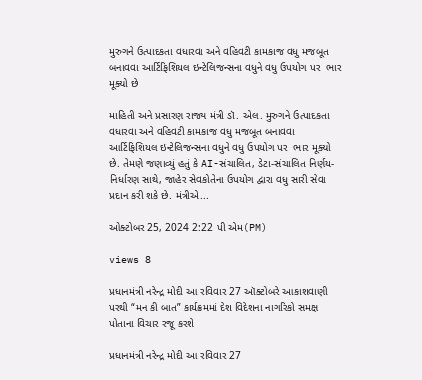મુરુગને ઉત્પાદકતા વધારવા અને વહિવટી કામકાજ વધુ મજબૂત બનાવવા આર્ટિફિશિયલ ઇન્ટેલિજન્સના વધુને વધુ ઉપયોગ પર  ભાર મૂક્યો છે

માહિતી અને પ્રસારણ રાજ્ય મંત્રી ડૉ. એલ. મુરુગને ઉત્પાદકતા વધારવા અને વહિવટી કામકાજ વધુ મજબૂત બનાવવા આર્ટિફિશિયલ ઇન્ટેલિજન્સના વધુને વધુ ઉપયોગ પર  ભાર મૂક્યો છે. તેમણે જણાવ્યું હતું કે AI-સંચાલિત, ડેટા-સંચાલિત નિર્ણય-નિર્ધારણ સાથે, જાહેર સેવકોતેના ઉપયોગ દ્વારા વધુ સારી સેવા પ્રદાન કરી શકે છે. મંત્રીએ...

ઓક્ટોબર 25, 2024 2:22 પી એમ(PM)

views 8

પ્રધાનમંત્રી નરેન્દ્ર મોદી આ રવિવાર 27 ઑક્ટોબરે આકાશવાણી પરથી “મન કી બાત” કાર્યક્રમમાં દેશ વિદેશના નાગરિકો સમક્ષ પોતાના વિચાર રજૂ કરશે

પ્રધાનમંત્રી નરેન્દ્ર મોદી આ રવિવાર 27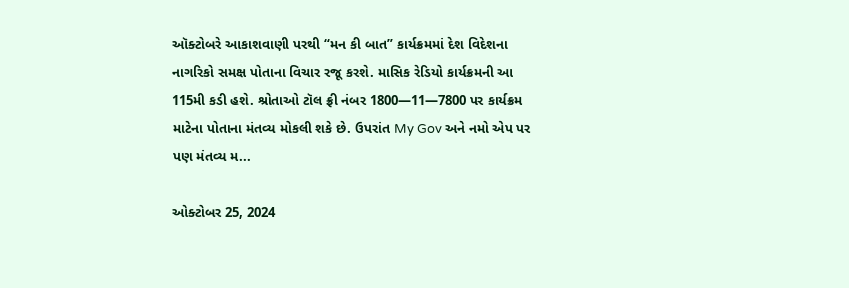ઑક્ટોબરે આકાશવાણી પરથી “મન કી બાત” કાર્યક્રમમાં દેશ વિદેશના નાગરિકો સમક્ષ પોતાના વિચાર રજૂ કરશે. માસિક રેડિયો કાર્યક્રમની આ 115મી કડી હશે. શ્રોતાઓ ટૉલ ફ્રી નંબર 1800—11—7800 પર કાર્યક્રમ માટેના પોતાના મંતવ્ય મોકલી શકે છે. ઉપરાંત My Gov અને નમો એપ પર પણ મંતવ્ય મ...

ઓક્ટોબર 25, 2024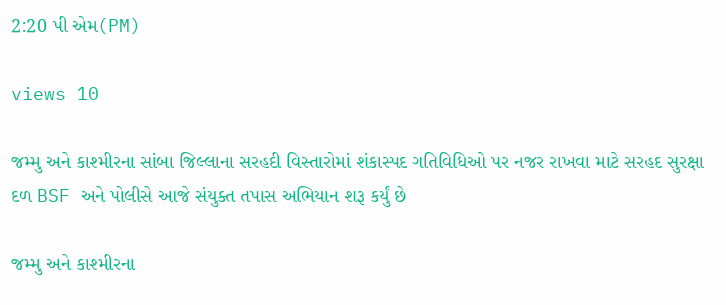2:20 પી એમ(PM)

views 10

જમ્મુ અને કાશ્મીરના સાંબા જિલ્લાના સરહદી વિસ્તારોમાં શંકાસ્પદ ગતિવિધિઓ પર નજર રાખવા માટે સરહદ સુરક્ષા દળ BSF અને પોલીસે આજે સંયુક્ત તપાસ અભિયાન શરૂ કર્યું છે

જમ્મુ અને કાશ્મીરના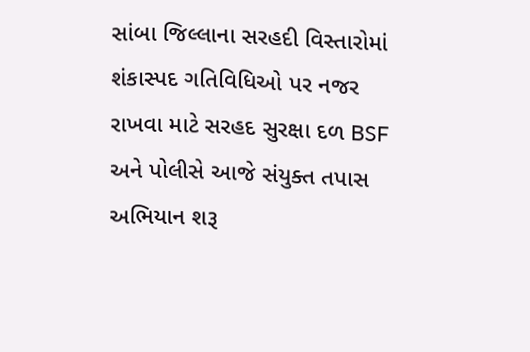સાંબા જિલ્લાના સરહદી વિસ્તારોમાં શંકાસ્પદ ગતિવિધિઓ પર નજર રાખવા માટે સરહદ સુરક્ષા દળ BSF અને પોલીસે આજે સંયુક્ત તપાસ અભિયાન શરૂ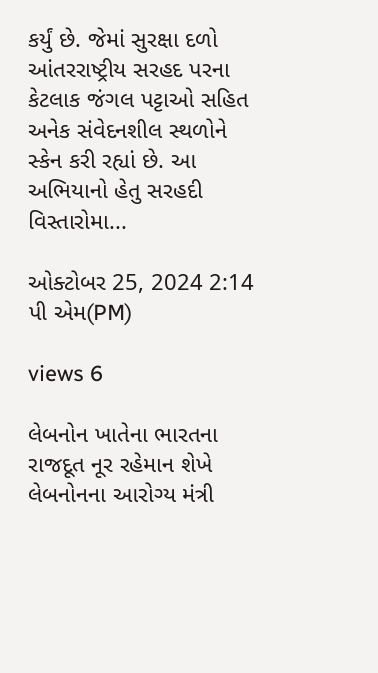કર્યું છે. જેમાં સુરક્ષા દળો આંતરરાષ્ટ્રીય સરહદ પરના કેટલાક જંગલ પટ્ટાઓ સહિત અનેક સંવેદનશીલ સ્થળોને સ્કેન કરી રહ્યાં છે. આ અભિયાનો હેતુ સરહદી વિસ્તારોમા...

ઓક્ટોબર 25, 2024 2:14 પી એમ(PM)

views 6

લેબનોન ખાતેના ભારતના રાજદૂત નૂર રહેમાન શેખે લેબનોનના આરોગ્ય મંત્રી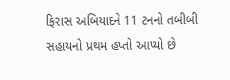ફિરાસ અબિયાદને 11 ટનનો તબીબી સહાયનો પ્રથમ હપ્તો આપ્યો છે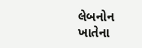લેબનોન ખાતેના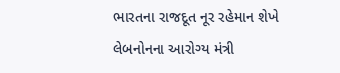ભારતના રાજદૂત નૂર રહેમાન શેખે લેબનોનના આરોગ્ય મંત્રી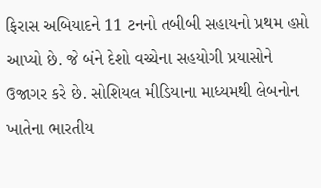ફિરાસ અબિયાદને 11 ટનનો તબીબી સહાયનો પ્રથમ હપ્તો આપ્યો છે. જે બંને દેશો વચ્ચેના સહયોગી પ્રયાસોને ઉજાગર કરે છે. સોશિયલ મીડિયાના માધ્યમથી લેબનોન ખાતેના ભારતીય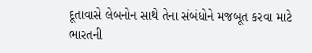દૂતાવાસે લેબનોન સાથે તેના સંબંધોને મજબૂત કરવા માટે ભારતની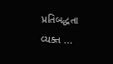પ્રતિબદ્ધતા વ્યક્ત ...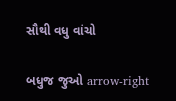સૌથી વધુ વાંચો

બધુજ જુઓ arrow-right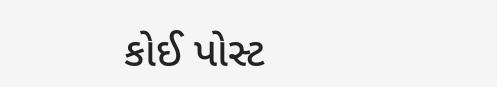કોઈ પોસ્ટ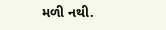મળી નથી.